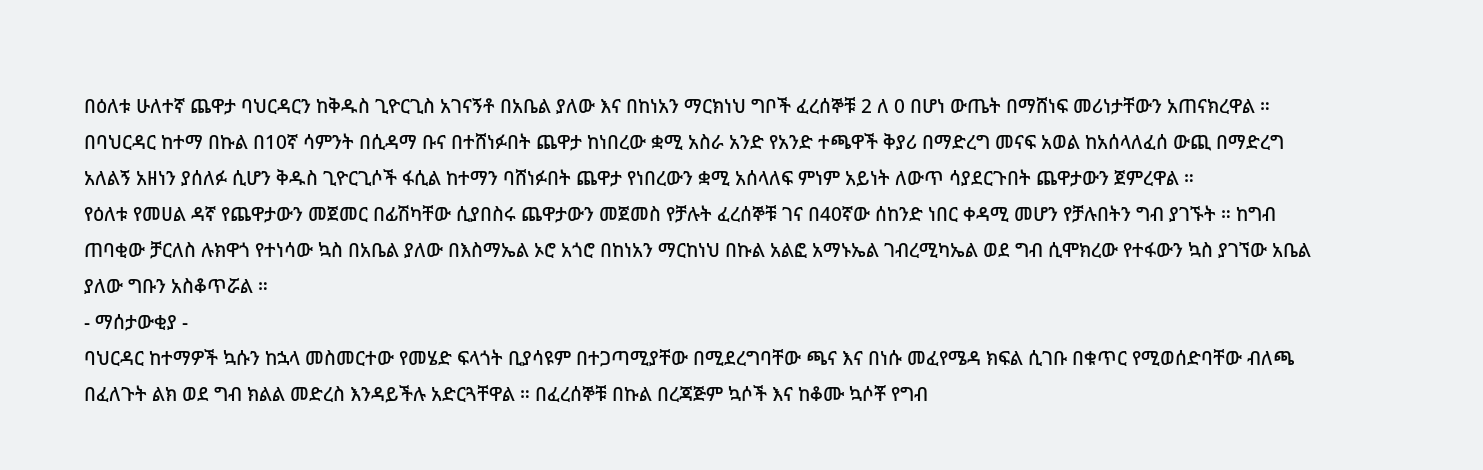በዕለቱ ሁለተኛ ጨዋታ ባህርዳርን ከቅዱስ ጊዮርጊስ አገናኝቶ በአቤል ያለው እና በከነአን ማርክነህ ግቦች ፈረሰኞቹ 2 ለ 0 በሆነ ውጤት በማሸነፍ መሪነታቸውን አጠናክረዋል ።
በባህርዳር ከተማ በኩል በ10ኛ ሳምንት በሲዳማ ቡና በተሸነፉበት ጨዋታ ከነበረው ቋሚ አስራ አንድ የአንድ ተጫዋች ቅያሪ በማድረግ መናፍ አወል ከአሰላለፈሰ ውጪ በማድረግ አለልኝ አዘነን ያሰለፉ ሲሆን ቅዱስ ጊዮርጊሶች ፋሲል ከተማን ባሸነፉበት ጨዋታ የነበረውን ቋሚ አሰላለፍ ምነም አይነት ለውጥ ሳያደርጉበት ጨዋታውን ጀምረዋል ።
የዕለቱ የመሀል ዳኛ የጨዋታውን መጀመር በፊሽካቸው ሲያበስሩ ጨዋታውን መጀመስ የቻሉት ፈረሰኞቹ ገና በ40ኛው ሰከንድ ነበር ቀዳሚ መሆን የቻሉበትን ግብ ያገኙት ። ከግብ ጠባቂው ቻርለስ ሉክዋጎ የተነሳው ኳስ በአቤል ያለው በእስማኤል ኦሮ አጎሮ በከነአን ማርከነህ በኩል አልፎ አማኑኤል ገብረሚካኤል ወደ ግብ ሲሞክረው የተፋውን ኳስ ያገኘው አቤል ያለው ግቡን አስቆጥሯል ።
- ማሰታውቂያ -
ባህርዳር ከተማዎች ኳሱን ከኋላ መስመርተው የመሄድ ፍላጎት ቢያሳዩም በተጋጣሚያቸው በሚደረግባቸው ጫና እና በነሱ መፈየሜዳ ክፍል ሲገቡ በቁጥር የሚወሰድባቸው ብለጫ በፈለጉት ልክ ወደ ግብ ክልል መድረስ እንዳይችሉ አድርጓቸዋል ። በፈረሰኞቹ በኩል በረጃጅም ኳሶች እና ከቆሙ ኳሶቾ የግብ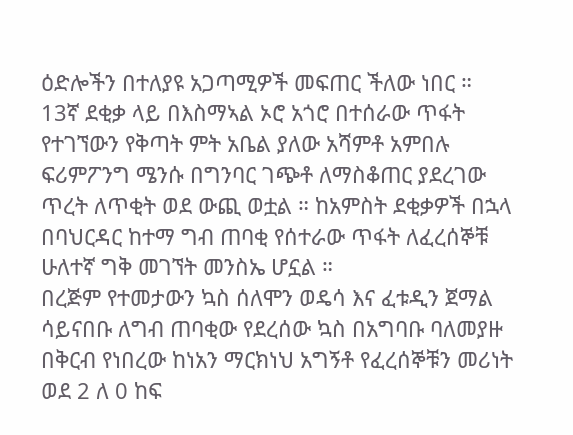ዕድሎችን በተለያዩ አጋጣሚዎች መፍጠር ችለው ነበር ።
13ኛ ደቂቃ ላይ በእስማኣል ኦሮ አጎሮ በተሰራው ጥፋት የተገኘውን የቅጣት ምት አቤል ያለው አሻምቶ አምበሉ ፍሪምፖንግ ሜንሱ በግንባር ገጭቶ ለማስቆጠር ያደረገው ጥረት ለጥቂት ወደ ውጪ ወቷል ። ከአምስት ደቂቃዎች በኋላ በባህርዳር ከተማ ግብ ጠባቂ የሰተራው ጥፋት ለፈረሰኞቹ ሁለተኛ ግቅ መገኘት መንስኤ ሆኗል ።
በረጅም የተመታውን ኳስ ሰለሞን ወዴሳ እና ፈቱዲን ጀማል ሳይናበቡ ለግብ ጠባቂው የደረሰው ኳስ በአግባቡ ባለመያዙ በቅርብ የነበረው ከነአን ማርክነህ አግኝቶ የፈረሰኞቹን መሪነት ወደ 2 ለ 0 ከፍ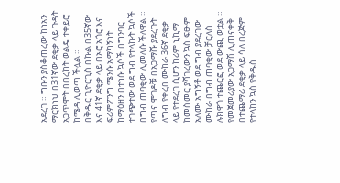አደረገ ። ግቡን ያስቆጠረው ከነአን ማርክነህ በ31ኛው ደቂቃ ላይ ጉዳት አጋጥሞት በበረከት ወልዴ ተቀይሮ ከሜዳ ሊወጣ ችሏል ።
በቅዱር ጊዮርጊስ በኩል በ35ኛው እና 41ኛ ደቂቃ ላይ በኦሮ አጎሮ እና ፍሪምፖንግ ሜንሱ አማካኝነት ከማዕዘን በተነሱ ኳሶች በግንባር ተገጭተው ወደ ግብ የተላኩት ኳሶች በግብ ጠባቂው ሊመለሱ ችለዋል ። የጣና ሞገዶቹ በአጋማሹ ያደረጉት ለግብ የቀረበ ሙከራ 36ኛ ደቂቃ ላይ የተደረገ ሲሆን ከሪም ኒኪማ ከመስመር ያሻገረውን ኳስ ፍፁም አለሙ አግኝቶ ወደ ግብ ያደረገው ሙከራ በግብ ጠባቂው ቻርለስ ሉክዋጎ ተጨርፎ ወደ ውጪ ወቷል ።
የመጀመሪያው አጋማሽ ሊጠናቀቅ በተጨማሪ ደቂቃ ላይ ሳለ በረጅም የተላከን ኳስ የቅዱስ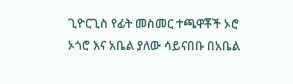ጊዮርጊስ የፊት መስመር ተጫዋቾች ኦሮ ኦጎሮ እና አቤል ያለው ሳይናበቡ በአቤል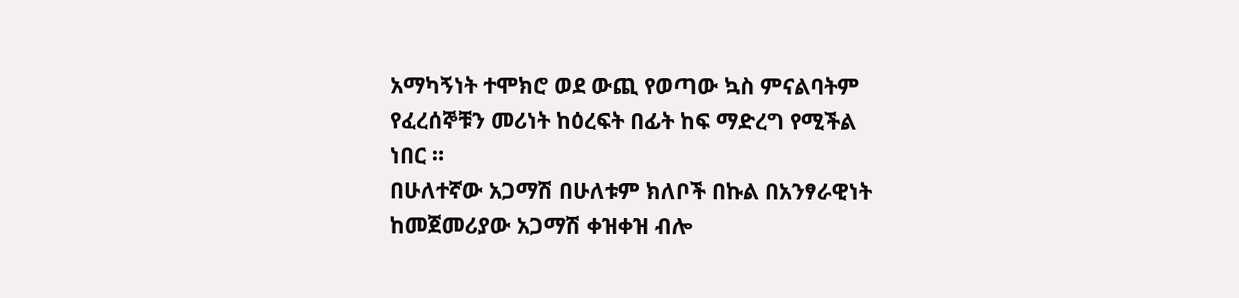አማካኝነት ተሞክሮ ወደ ውጪ የወጣው ኳስ ምናልባትም የፈረሰኞቹን መሪነት ከዕረፍት በፊት ከፍ ማድረግ የሚችል ነበር ።
በሁለተኛው አጋማሽ በሁለቱም ክለቦች በኩል በአንፃራዊነት ከመጀመሪያው አጋማሽ ቀዝቀዝ ብሎ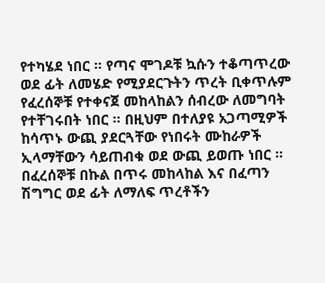የተካሄደ ነበር ። የጣና ሞገዶቹ ኳሱን ተቆጣጥረው ወደ ፊት ለመሄድ የሚያደርጉትን ጥረት ቢቀጥሉም የፈረሰኞቹ የተቀናጀ መከላከልን ሰብረው ለመግባት የተቸገሩበት ነበር ። በዚህም በተለያዩ አጋጣሚዎች ከሳጥኑ ውጪ ያደርጓቸው የነበሩት ሙከራዎች ኢላማቸውን ሳይጠብቁ ወደ ውጪ ይወጡ ነበር ።
በፈረሰኞቹ በኩል በጥሩ መከላከል እና በፈጣን ሽግግር ወደ ፊት ለማለፍ ጥረቶችን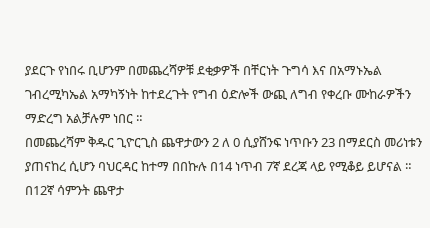ያደርጉ የነበሩ ቢሆንም በመጨረሻዎቹ ደቂቃዎች በቸርነት ጉግሳ እና በአማኑኤል ገብረሚካኤል አማካኝነት ከተደረጉት የግብ ዕድሎች ውጪ ለግብ የቀረቡ ሙከራዎችን ማድረግ አልቻሉም ነበር ።
በመጨረሻም ቅዱር ጊዮርጊስ ጨዋታውን 2 ለ 0 ሲያሸንፍ ነጥቡን 23 በማደርስ መሪነቱን ያጠናከረ ሲሆን ባህርዳር ከተማ በበኩሉ በ14 ነጥብ 7ኛ ደረጃ ላይ የሚቆይ ይሆናል ።
በ12ኛ ሳምንት ጨዋታ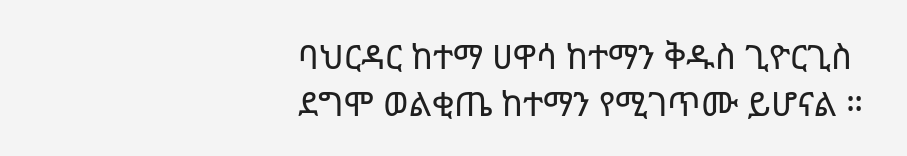ባህርዳር ከተማ ሀዋሳ ከተማን ቅዱስ ጊዮርጊስ ደግሞ ወልቂጤ ከተማን የሚገጥሙ ይሆናል ።